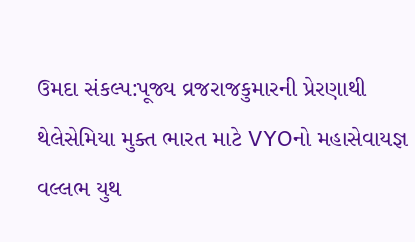ઉમદા સંકલ્પ:પૂજ્ય વ્રજરાજકુમારની પ્રેરણાથી થેલેસેમિયા મુક્ત ભારત માટે VYOનો મહાસેવાયજ્ઞ
વલ્લભ યુથ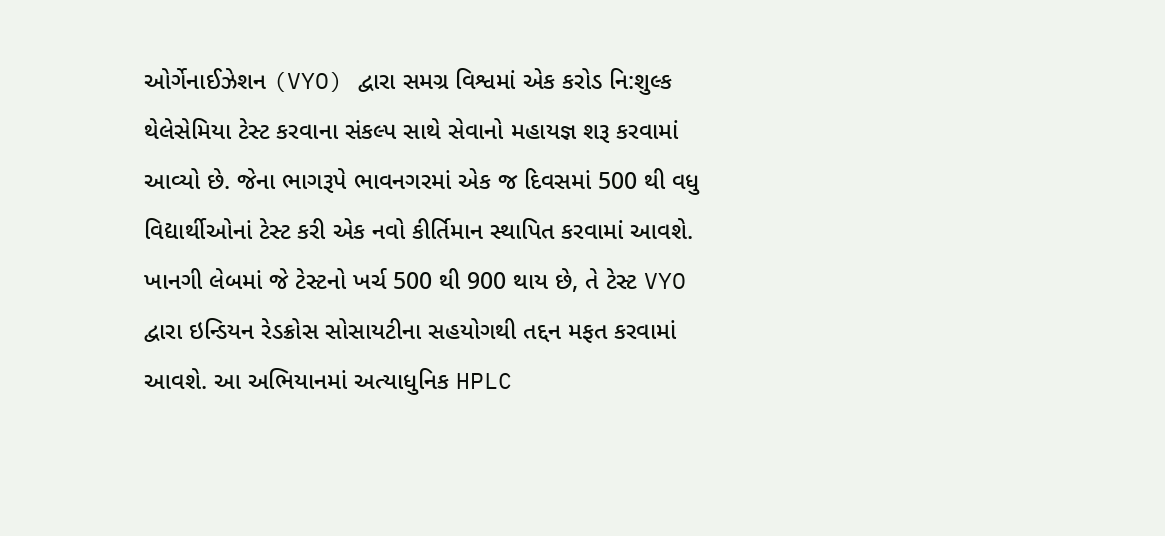ઓર્ગેનાઈઝેશન (VYO) દ્વારા સમગ્ર વિશ્વમાં એક કરોડ નિ:શુલ્ક થેલેસેમિયા ટેસ્ટ કરવાના સંકલ્પ સાથે સેવાનો મહાયજ્ઞ શરૂ કરવામાં આવ્યો છે. જેના ભાગરૂપે ભાવનગરમાં એક જ દિવસમાં 500 થી વધુ વિદ્યાર્થીઓનાં ટેસ્ટ કરી એક નવો કીર્તિમાન સ્થાપિત કરવામાં આવશે. ખાનગી લેબમાં જે ટેસ્ટનો ખર્ચ 500 થી 900 થાય છે, તે ટેસ્ટ VYO દ્વારા ઇન્ડિયન રેડક્રોસ સોસાયટીના સહયોગથી તદ્દન મફત કરવામાં આવશે. આ અભિયાનમાં અત્યાધુનિક HPLC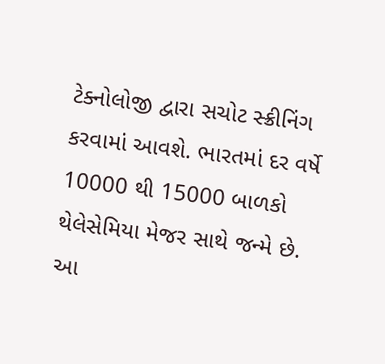ટેક્નોલોજી દ્વારા સચોટ સ્ક્રીનિંગ કરવામાં આવશે. ભારતમાં દર વર્ષે 10000 થી 15000 બાળકો થેલેસેમિયા મેજર સાથે જન્મે છે. આ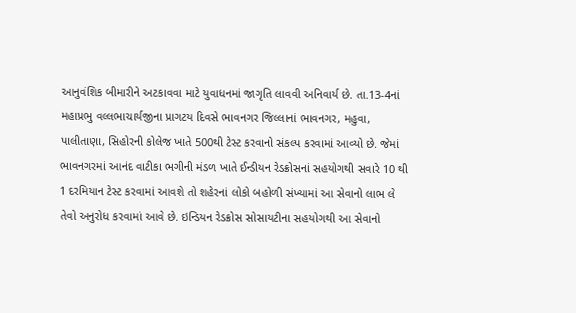આનુવંશિક બીમારીને અટકાવવા માટે યુવાધનમાં જાગૃતિ લાવવી અનિવાર્ય છે. તા.13-4નાં મહાપ્રભુ વલ્લભાચાર્યજીના પ્રાગટય દિવસે ભાવનગર જિલ્લાનાં ભાવનગર, મહુવા, પાલીતાણા, સિહોરની કોલેજ ખાતે 500થી ટેસ્ટ કરવાનો સંકલ્પ કરવામાં આવ્યો છે. જેમાં ભાવનગરમાં આનંદ વાટીકા ભગીની મંડળ ખાતે ઈન્ડીયન રેડક્રોસનાં સહયોગથી સવારે 10 થી 1 દરમિયાન ટેસ્ટ કરવામાં આવશે તો શહેરનાં લોકો બહોળી સંખ્યામાં આ સેવાનો લાભ લે તેવો અનુરોધ કરવામાં આવે છે. ઇન્ડિયન રેડક્રોસ સોસાયટીના સહયોગથી આ સેવાનો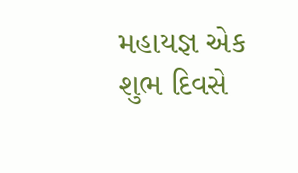મહાયજ્ઞ એક શુભ દિવસે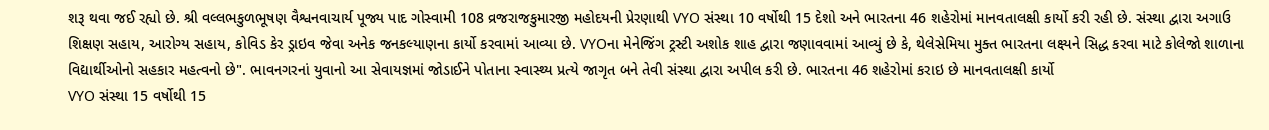શરૂ થવા જઈ રહ્યો છે. શ્રી વલ્લભકુળભૂષણ વૈશ્વનવાચાર્ય પૂજ્ય પાદ ગોસ્વામી 108 વ્રજરાજકુમારજી મહોદયની પ્રેરણાથી VYO સંસ્થા 10 વર્ષોથી 15 દેશો અને ભારતના 46 શહેરોમાં માનવતાલક્ષી કાર્યો કરી રહી છે. સંસ્થા દ્વારા અગાઉ શિક્ષણ સહાય, આરોગ્ય સહાય, કોવિડ કેર ડ્રાઇવ જેવા અનેક જનકલ્યાણના કાર્યો કરવામાં આવ્યા છે. VYOના મેનેજિંગ ટ્રસ્ટી અશોક શાહ દ્વારા જણાવવામાં આવ્યું છે કે, થેલેસેમિયા મુક્ત ભારતના લક્ષ્યને સિદ્ધ કરવા માટે કોલેજો શાળાના વિદ્યાર્થીઓનો સહકાર મહત્વનો છે". ભાવનગરનાં યુવાનો આ સેવાયજ્ઞમાં જોડાઈને પોતાના સ્વાસ્થ્ય પ્રત્યે જાગૃત બને તેવી સંસ્થા દ્વારા અપીલ કરી છે. ભારતના 46 શહેરોમાં કરાઇ છે માનવતાલક્ષી કાર્યો
VYO સંસ્થા 15 વર્ષોથી 15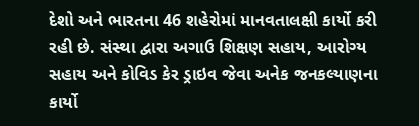દેશો અને ભારતના 46 શહેરોમાં માનવતાલક્ષી કાર્યો કરી રહી છે. સંસ્થા દ્વારા અગાઉ શિક્ષણ સહાય, આરોગ્ય સહાય અને કોવિડ કેર ડ્રાઇવ જેવા અનેક જનકલ્યાણના કાર્યો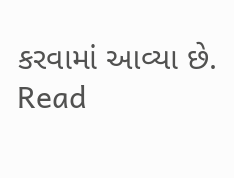કરવામાં આવ્યા છે.
Read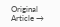Original Article →